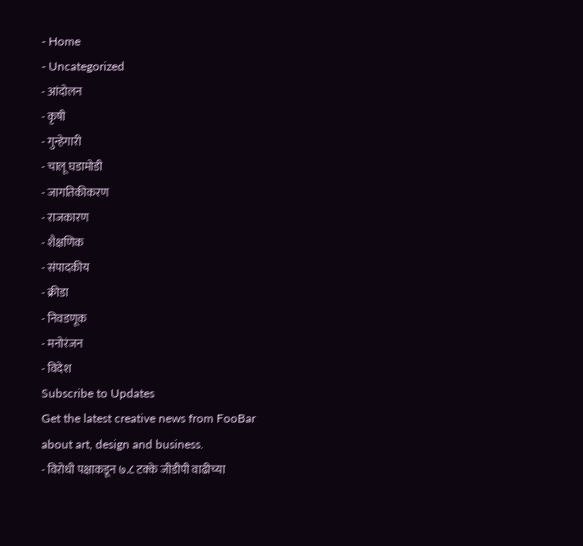- Home
- Uncategorized
- आंदोलन
- कृषी
- गुन्हेगारी
- चालू घडामोडी
- जागतिकीकरण
- राजकारण
- शैक्षणिक
- संपादकीय
- क्रीडा
- निवडणूक
- मनोरंजन
- विदेश
Subscribe to Updates
Get the latest creative news from FooBar about art, design and business.
- विरोधी पक्षाकडून ७.८ टक्के जीडीपी वाढीच्या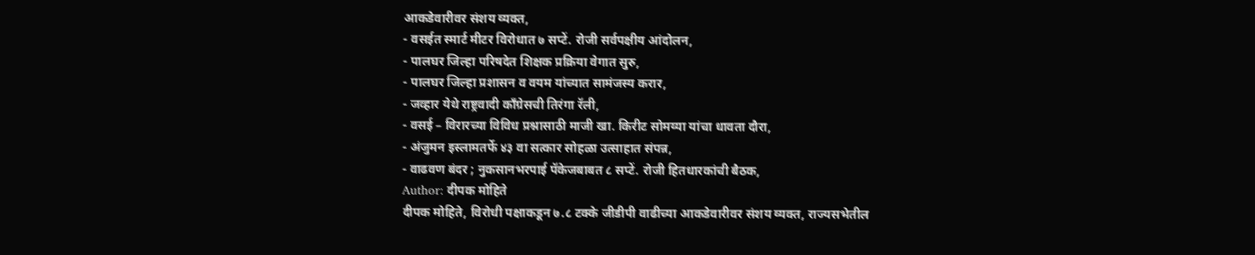आकडेवारीवर संशय व्यक्त,
- वसईत स्मार्ट मीटर विरोधात ७ सप्टें. रोजी सर्वपक्षीय आंदोलन,
- पालघर जिल्हा परिषदेत शिक्षक प्रक्रिया वेगात सुरु,
- पालघर जिल्हा प्रशासन व वयम यांच्यात सामंजस्य करार,
- जव्हार येथे राष्ट्रवादी काँग्रेसची तिरंगा रॅली,
- वसई – विरारच्या विविध प्रश्नासाठी माजी खा. किरीट सोमय्या यांचा धावता दौरा,
- अंजुमन इस्लामतर्फे ४३ वा सत्कार सोहळा उत्साहात संपन्न,
- वाढवण बंदर ; नुकसानभरपाई पॅकेजबाबत ८ सप्टें. रोजी हितधारकांची बैठक,
Author: दीपक मोहिते
दीपक मोहिते, विरोधी पक्षाकडून ७.८ टक्के जीडीपी वाढीच्या आकडेवारीवर संशय व्यक्त, राज्यसभेतील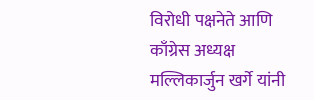विरोधी पक्षनेते आणि काँग्रेस अध्यक्ष मल्लिकार्जुन खर्गे यांनी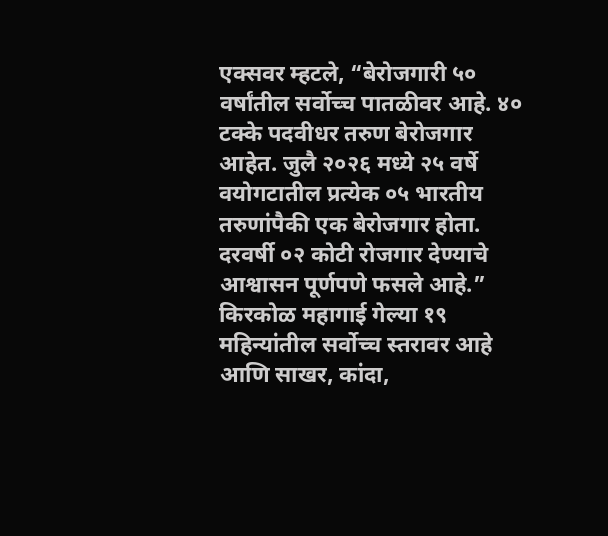एक्सवर म्हटले, “बेरोजगारी ५० वर्षांतील सर्वोच्च पातळीवर आहे. ४० टक्के पदवीधर तरुण बेरोजगार आहेत. जुलै २०२६ मध्ये २५ वर्षे वयोगटातील प्रत्येक ०५ भारतीय तरुणांपैकी एक बेरोजगार होता. दरवर्षी ०२ कोटी रोजगार देण्याचे आश्वासन पूर्णपणे फसले आहे.” किरकोळ महागाई गेल्या १९ महिन्यांतील सर्वोच्च स्तरावर आहे आणि साखर, कांदा,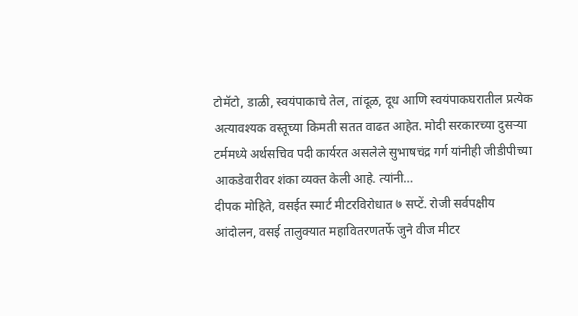टोमॅटो, डाळी, स्वयंपाकाचे तेल, तांदूळ, दूध आणि स्वयंपाकघरातील प्रत्येक अत्यावश्यक वस्तूच्या किमती सतत वाढत आहेत. मोदी सरकारच्या दुसऱ्या टर्ममध्ये अर्थसचिव पदी कार्यरत असलेले सुभाषचंद्र गर्ग यांनीही जीडीपीच्या आकडेवारीवर शंका व्यक्त केली आहे. त्यांनी…
दीपक मोहिते, वसईत स्मार्ट मीटरविरोधात ७ सप्टें. रोजी सर्वपक्षीय आंदोलन, वसई तालुक्यात महावितरणतर्फे जुने वीज मीटर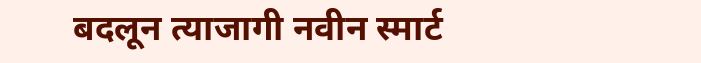बदलून त्याजागी नवीन स्मार्ट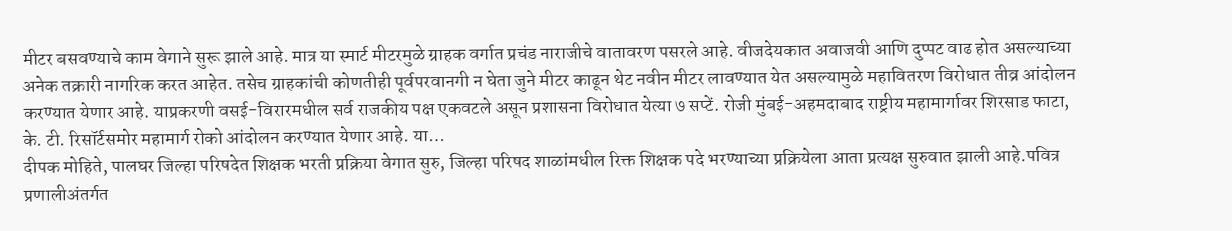मीटर बसवण्याचे काम वेगाने सुरू झाले आहे. मात्र या स्मार्ट मीटरमुळे ग्राहक वर्गात प्रचंड नाराजीचे वातावरण पसरले आहे. वीजदेयकात अवाजवी आणि दुप्पट वाढ होत असल्याच्या अनेक तक्रारी नागरिक करत आहेत. तसेच ग्राहकांची कोणतीही पूर्वपरवानगी न घेता जुने मीटर काढून थेट नवीन मीटर लावण्यात येत असल्यामुळे महावितरण विरोधात तीव्र आंदोलन करण्यात येणार आहे. याप्रकरणी वसई-विरारमधील सर्व राजकीय पक्ष एकवटले असून प्रशासना विरोधात येत्या ७ सप्टें. रोजी मुंबई-अहमदाबाद राष्ट्रीय महामार्गावर शिरसाड फाटा, के. टी. रिसॉर्टसमोर महामार्ग रोको आंदोलन करण्यात येणार आहे. या…
दीपक मोहिते, पालघर जिल्हा परिषदेत शिक्षक भरती प्रक्रिया वेगात सुरु, जिल्हा परिषद शाळांमधील रिक्त शिक्षक पदे भरण्याच्या प्रक्रियेला आता प्रत्यक्ष सुरुवात झाली आहे.पवित्र प्रणालीअंतर्गत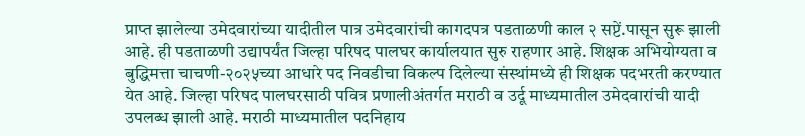प्राप्त झालेल्या उमेदवारांच्या यादीतील पात्र उमेदवारांची कागदपत्र पडताळणी काल २ सप्टें.पासून सुरू झाली आहे. ही पडताळणी उद्यापर्यंत जिल्हा परिषद पालघर कार्यालयात सुरु राहणार आहे. शिक्षक अभियोग्यता व बुद्धिमत्ता चाचणी-२०२५च्या आधारे पद निवडीचा विकल्प दिलेल्या संस्थांमध्ये ही शिक्षक पदभरती करण्यात येत आहे. जिल्हा परिषद पालघरसाठी पवित्र प्रणालीअंतर्गत मराठी व उर्दू माध्यमातील उमेदवारांची यादी उपलब्ध झाली आहे. मराठी माध्यमातील पदनिहाय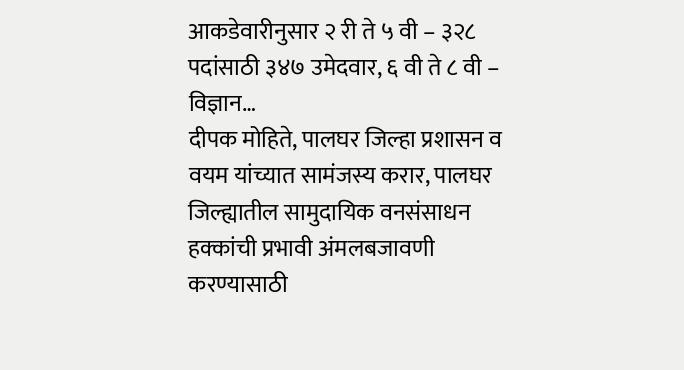आकडेवारीनुसार २ री ते ५ वी – ३२८ पदांसाठी ३४७ उमेदवार, ६ वी ते ८ वी – विज्ञान…
दीपक मोहिते, पालघर जिल्हा प्रशासन व वयम यांच्यात सामंजस्य करार, पालघर जिल्ह्यातील सामुदायिक वनसंसाधन हक्कांची प्रभावी अंमलबजावणी करण्यासाठी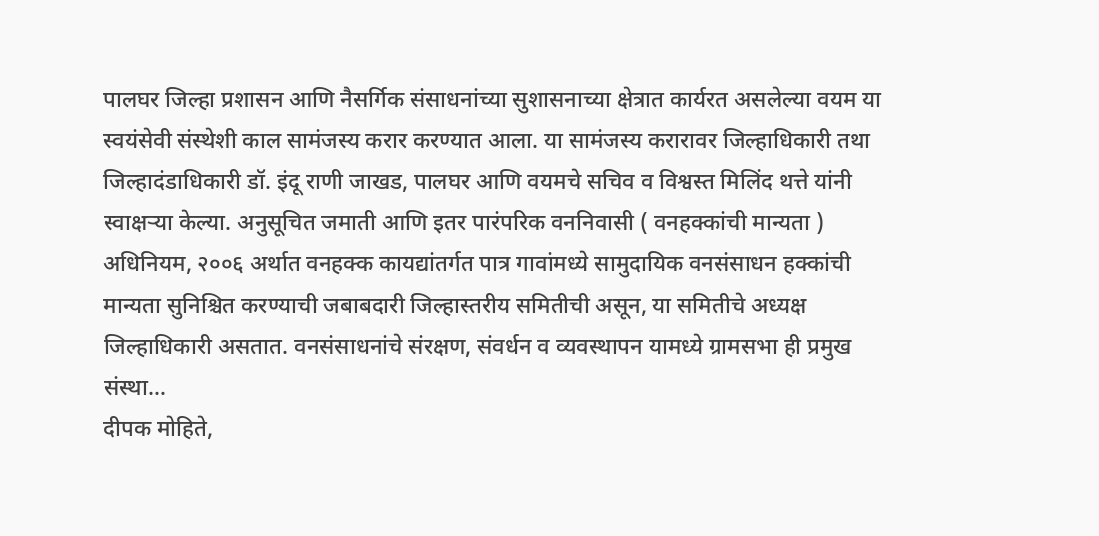पालघर जिल्हा प्रशासन आणि नैसर्गिक संसाधनांच्या सुशासनाच्या क्षेत्रात कार्यरत असलेल्या वयम या स्वयंसेवी संस्थेशी काल सामंजस्य करार करण्यात आला. या सामंजस्य करारावर जिल्हाधिकारी तथा जिल्हादंडाधिकारी डॉ. इंदू राणी जाखड, पालघर आणि वयमचे सचिव व विश्वस्त मिलिंद थत्ते यांनी स्वाक्षऱ्या केल्या. अनुसूचित जमाती आणि इतर पारंपरिक वननिवासी ( वनहक्कांची मान्यता ) अधिनियम, २००६ अर्थात वनहक्क कायद्यांतर्गत पात्र गावांमध्ये सामुदायिक वनसंसाधन हक्कांची मान्यता सुनिश्चित करण्याची जबाबदारी जिल्हास्तरीय समितीची असून, या समितीचे अध्यक्ष जिल्हाधिकारी असतात. वनसंसाधनांचे संरक्षण, संवर्धन व व्यवस्थापन यामध्ये ग्रामसभा ही प्रमुख संस्था…
दीपक मोहिते,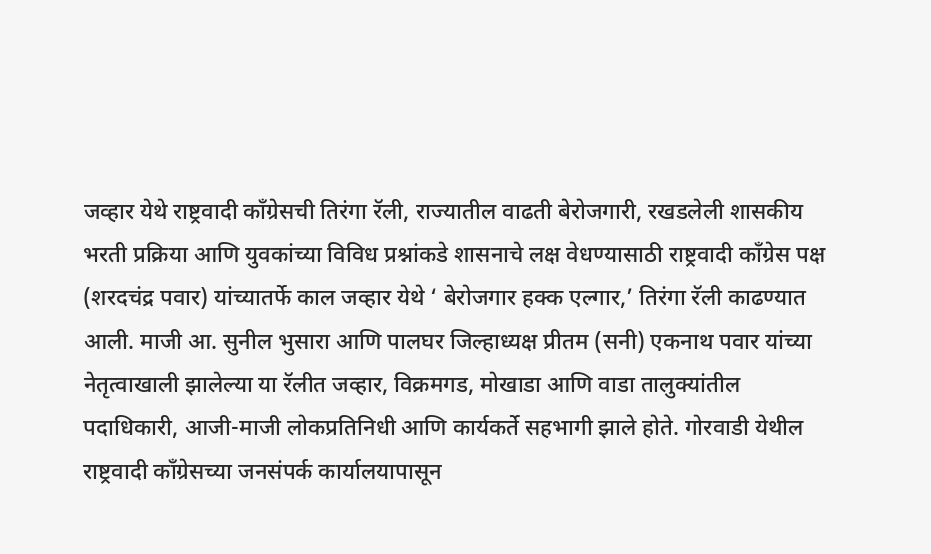जव्हार येथे राष्ट्रवादी काँग्रेसची तिरंगा रॅली, राज्यातील वाढती बेरोजगारी, रखडलेली शासकीय भरती प्रक्रिया आणि युवकांच्या विविध प्रश्नांकडे शासनाचे लक्ष वेधण्यासाठी राष्ट्रवादी काँग्रेस पक्ष (शरदचंद्र पवार) यांच्यातर्फे काल जव्हार येथे ‘ बेरोजगार हक्क एल्गार,’ तिरंगा रॅली काढण्यात आली. माजी आ. सुनील भुसारा आणि पालघर जिल्हाध्यक्ष प्रीतम (सनी) एकनाथ पवार यांच्या नेतृत्वाखाली झालेल्या या रॅलीत जव्हार, विक्रमगड, मोखाडा आणि वाडा तालुक्यांतील पदाधिकारी, आजी-माजी लोकप्रतिनिधी आणि कार्यकर्ते सहभागी झाले होते. गोरवाडी येथील राष्ट्रवादी काँग्रेसच्या जनसंपर्क कार्यालयापासून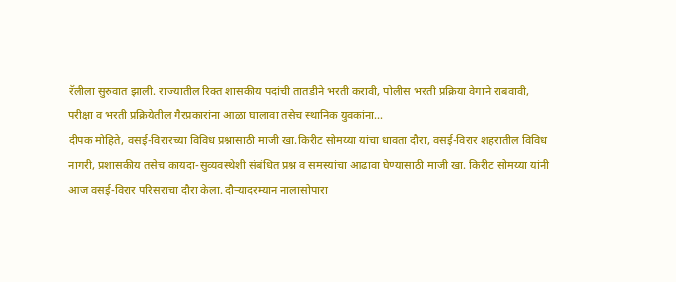रॅलीला सुरुवात झाली. राज्यातील रिक्त शासकीय पदांची तातडीने भरती करावी, पोलीस भरती प्रक्रिया वेगाने राबवावी, परीक्षा व भरती प्रक्रियेतील गैरप्रकारांना आळा घालावा तसेच स्थानिक युवकांना…
दीपक मोहिते, वसई-विरारच्या विविध प्रश्नासाठी माजी खा.किरीट सोमय्या यांचा धावता दौरा, वसई-विरार शहरातील विविध नागरी, प्रशासकीय तसेच कायदा-सुव्यवस्थेशी संबंधित प्रश्न व समस्यांचा आढावा घेण्यासाठी माजी खा. किरीट सोमय्या यांनी आज वसई-विरार परिसराचा दौरा केला. दौऱ्यादरम्यान नालासोपारा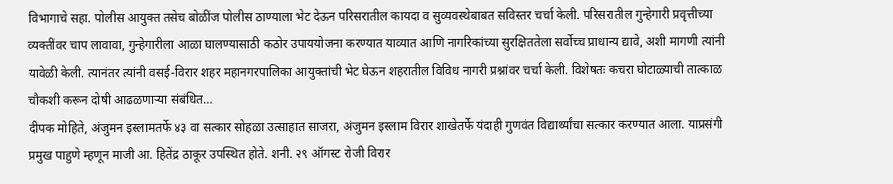विभागाचे सहा. पोलीस आयुक्त तसेच बोळींज पोलीस ठाण्याला भेट देऊन परिसरातील कायदा व सुव्यवस्थेबाबत सविस्तर चर्चा केली. परिसरातील गुन्हेगारी प्रवृत्तीच्या व्यक्तींवर चाप लावावा, गुन्हेगारीला आळा घालण्यासाठी कठोर उपाययोजना करण्यात याव्यात आणि नागरिकांच्या सुरक्षिततेला सर्वोच्च प्राधान्य द्यावे, अशी मागणी त्यांनी यावेळी केली. त्यानंतर त्यांनी वसई-विरार शहर महानगरपालिका आयुक्तांची भेट घेऊन शहरातील विविध नागरी प्रश्नांवर चर्चा केली. विशेषतः कचरा घोटाळ्याची तात्काळ चौकशी करून दोषी आढळणाऱ्या संबंधित…
दीपक मोहिते, अंजुमन इस्लामतर्फे ४३ वा सत्कार सोहळा उत्साहात साजरा, अंजुमन इस्लाम विरार शाखेतर्फे यंदाही गुणवंत विद्यार्थ्यांचा सत्कार करण्यात आला. याप्रसंगी प्रमुख पाहुणे म्हणून माजी आ. हितेंद्र ठाकूर उपस्थित होते. शनी. २९ ऑगस्ट रोजी विरार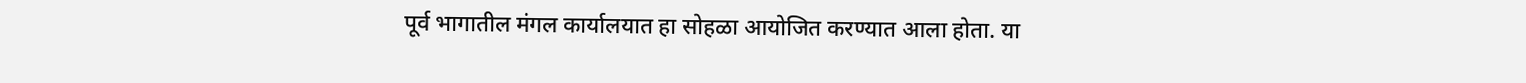पूर्व भागातील मंगल कार्यालयात हा सोहळा आयोजित करण्यात आला होता. या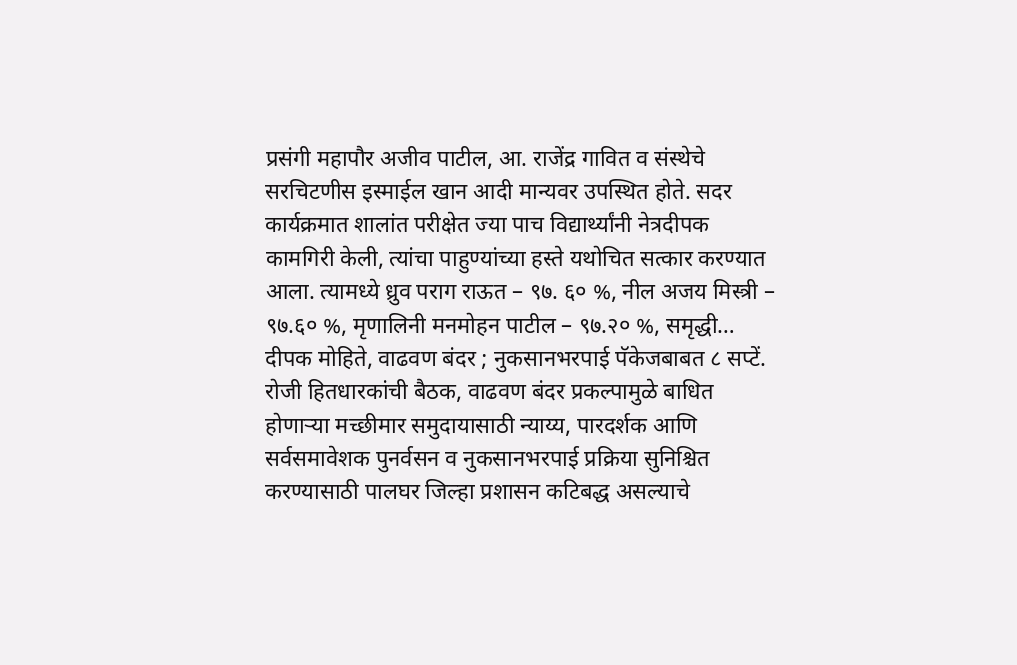प्रसंगी महापौर अजीव पाटील, आ. राजेंद्र गावित व संस्थेचे सरचिटणीस इस्माईल खान आदी मान्यवर उपस्थित होते. सदर कार्यक्रमात शालांत परीक्षेत ज्या पाच विद्यार्थ्यांनी नेत्रदीपक कामगिरी केली, त्यांचा पाहुण्यांच्या हस्ते यथोचित सत्कार करण्यात आला. त्यामध्ये ध्रुव पराग राऊत – ९७. ६० %, नील अजय मिस्त्री – ९७.६० %, मृणालिनी मनमोहन पाटील – ९७.२० %, समृद्धी…
दीपक मोहिते, वाढवण बंदर ; नुकसानभरपाई पॅकेजबाबत ८ सप्टें. रोजी हितधारकांची बैठक, वाढवण बंदर प्रकल्पामुळे बाधित होणाऱ्या मच्छीमार समुदायासाठी न्याय्य, पारदर्शक आणि सर्वसमावेशक पुनर्वसन व नुकसानभरपाई प्रक्रिया सुनिश्चित करण्यासाठी पालघर जिल्हा प्रशासन कटिबद्ध असल्याचे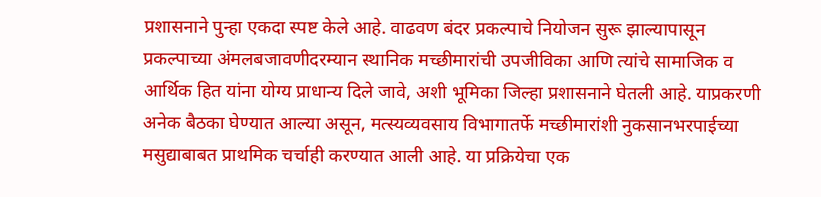प्रशासनाने पुन्हा एकदा स्पष्ट केले आहे. वाढवण बंदर प्रकल्पाचे नियोजन सुरू झाल्यापासून प्रकल्पाच्या अंमलबजावणीदरम्यान स्थानिक मच्छीमारांची उपजीविका आणि त्यांचे सामाजिक व आर्थिक हित यांना योग्य प्राधान्य दिले जावे, अशी भूमिका जिल्हा प्रशासनाने घेतली आहे. याप्रकरणी अनेक बैठका घेण्यात आल्या असून, मत्स्यव्यवसाय विभागातर्फे मच्छीमारांशी नुकसानभरपाईच्या मसुद्याबाबत प्राथमिक चर्चाही करण्यात आली आहे. या प्रक्रियेचा एक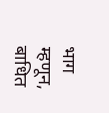भाग म्हणून, बाधित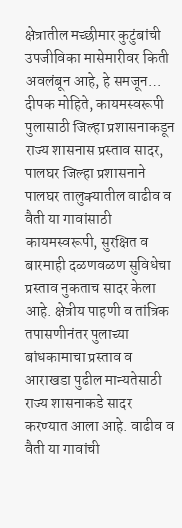क्षेत्रातील मच्छीमार कुटुंबांची उपजीविका मासेमारीवर किती अवलंबून आहे, हे समजून…
दीपक मोहिते, कायमस्वरूपी पुलासाठी जिल्हा प्रशासनाकडून राज्य शासनास प्रस्ताव सादर, पालघर जिल्हा प्रशासनाने पालघर तालुक्यातील वाढीव व वैती या गावांसाठी कायमस्वरूपी, सुरक्षित व बारमाही दळणवळण सुविधेचा प्रस्ताव नुकताच सादर केला आहे. क्षेत्रीय पाहणी व तांत्रिक तपासणीनंतर पुलाच्या बांधकामाचा प्रस्ताव व आराखडा पुढील मान्यतेसाठी राज्य शासनाकडे सादर करण्यात आला आहे. वाढीव व वैती या गावांची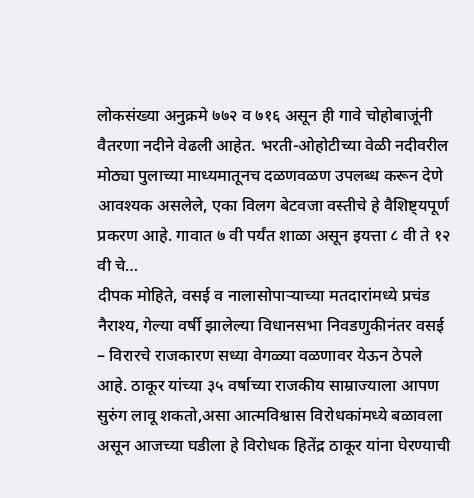लोकसंख्या अनुक्रमे ७७२ व ७१६ असून ही गावे चोहोबाजूंनी वैतरणा नदीने वेढली आहेत. भरती-ओहोटीच्या वेळी नदीवरील मोठ्या पुलाच्या माध्यमातूनच दळणवळण उपलब्ध करून देणे आवश्यक असलेले, एका विलग बेटवजा वस्तीचे हे वैशिष्ट्यपूर्ण प्रकरण आहे. गावात ७ वी पर्यंत शाळा असून इयत्ता ८ वी ते १२ वी चे…
दीपक मोहिते, वसई व नालासोपाऱ्याच्या मतदारांमध्ये प्रचंड नैराश्य, गेल्या वर्षी झालेल्या विधानसभा निवडणुकीनंतर वसई – विरारचे राजकारण सध्या वेगळ्या वळणावर येऊन ठेपले आहे. ठाकूर यांच्या ३५ वर्षाच्या राजकीय साम्राज्याला आपण सुरुंग लावू शकतो,असा आत्मविश्वास विरोधकांमध्ये बळावला असून आजच्या घडीला हे विरोधक हितेंद्र ठाकूर यांना घेरण्याची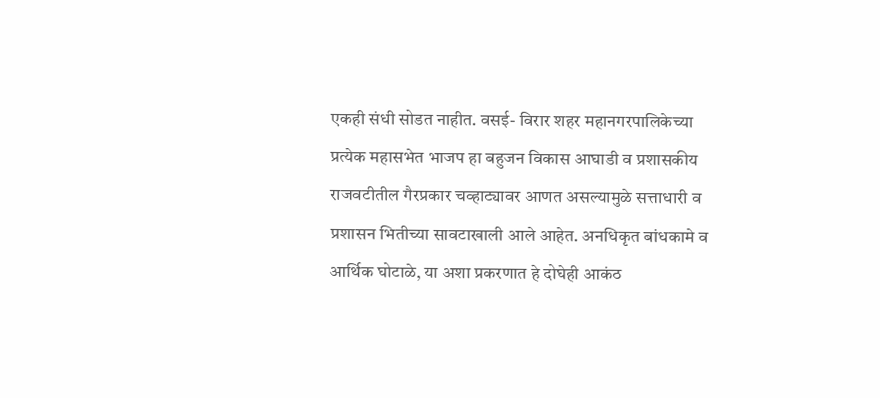एकही संधी सोडत नाहीत. वसई- विरार शहर महानगरपालिकेच्या प्रत्येक महासभेत भाजप हा बहुजन विकास आघाडी व प्रशासकीय राजवटीतील गैरप्रकार चव्हाट्यावर आणत असल्यामुळे सत्ताधारी व प्रशासन भितीच्या सावटाखाली आले आहेत. अनधिकृत बांधकामे व आर्थिक घोटाळे, या अशा प्रकरणात हे दोघेही आकंठ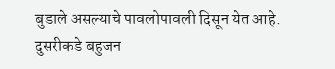बुडाले असल्याचे पावलोपावली दिसून येत आहे. दुसरीकडे बहुजन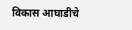विकास आघाडीचे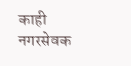काही नगरसेवक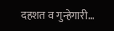दहशत व गुन्हेगारी…